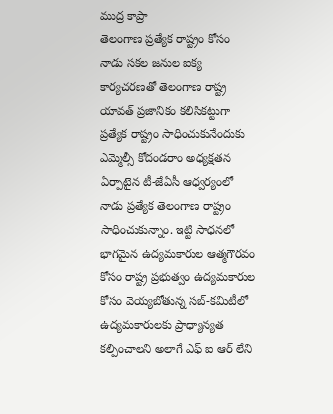ముద్ర కాప్రా
తెలంగాణ ప్రత్యేక రాష్ట్రం కోసం నాడు సకల జనుల ఐక్య కార్యచరణతో తెలంగాణ రాష్ట్ర యావత్ ప్రజానికం కలిసికట్టుగా ప్రత్యేక రాష్ట్రం సాధించుకునేందుకు ఎమ్మెల్సీ కోదండరాం అధ్యక్షతన ఏర్పాటైన టీ-జేఏసీ ఆధ్వర్యంలో నాడు ప్రత్యేక తెలంగాణ రాష్ట్రం సాధించుకున్నాం. ఇట్టి సాధనలో భాగమైన ఉద్యమకారుల ఆత్మగౌరవం కోసం రాష్ట్ర ప్రభుత్వం ఉద్యమకారుల కోసం వెయ్యబోతున్న సబ్-కమిటీలో ఉద్యమకారులకు ప్రాధ్యాన్యత కల్పించాలని అలాగే ఎఫ్ ఐ ఆర్ లేని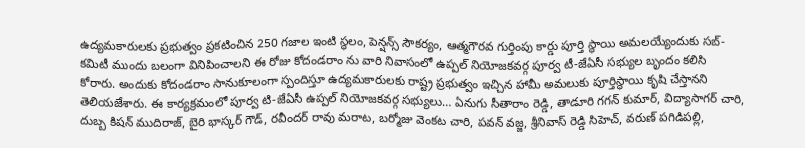ఉద్యమకారులకు ప్రభుత్వం ప్రకటించిన 250 గజాల ఇంటి స్థలం, పెన్షన్స్ సౌకర్యం, ఆత్మగౌరవ గుర్తింపు కార్డు పూర్తి స్థాయి అమలయ్యేందుకు సబ్-కమిటీ ముందు బలంగా వినిపించాలని ఈ రోజు కోదండరాం ను వారి నివాసంలో ఉప్పల్ నియోజకవర్గ పూర్వ టీ-జేఏసీ సభ్యుల బృందం కలిసి కోరారు. అందుకు కోదండరాం సానుకూలంగా స్పందిస్తూ ఉద్యమకారులకు రాష్ట్ర ప్రభుత్వం ఇచ్చిన హామీ అమలుకు పూర్తిస్థాయి కృషి చేస్తానని తెలియజేశారు. ఈ కార్యక్రమంలో పూర్వ టి-జేఏసీ ఉప్పల్ నియోజకవర్గ సభ్యులు… ఏనుగు సీతారాం రెడ్డి, తాడూరి గగన్ కుమార్, విద్యాసాగర్ చారి, దుబ్బ కిషన్ ముదిరాజ్, బైరి భాస్కర్ గౌడ్, రవీందర్ రావు మరాట, బర్మోజు వెంకట చారి, పవన్ వజ్జ, శ్రీనివాస్ రెడ్డి సిహెచ్, వరుణ్ పగిడిపల్లి,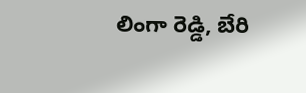లింగా రెడ్డి, బేరి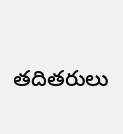తదితరులు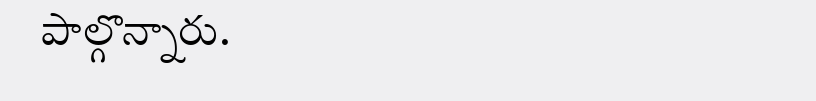పాల్గొన్నారు.